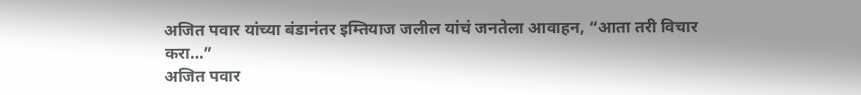अजित पवार यांच्या बंडानंतर इम्तियाज जलील यांचं जनतेला आवाहन, “आता तरी विचार करा…”
अजित पवार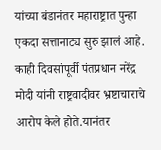यांच्या बंडानंतर महाराष्ट्रात पुन्हा एकदा सत्तानाट्य सुरु झालं आहे. काही दिवसांपूर्वी पंतप्रधान नरेंद्र मोदी यांनी राष्ट्रवादीवर भ्रष्टाचाराचे आरोप केले होते.यानंतर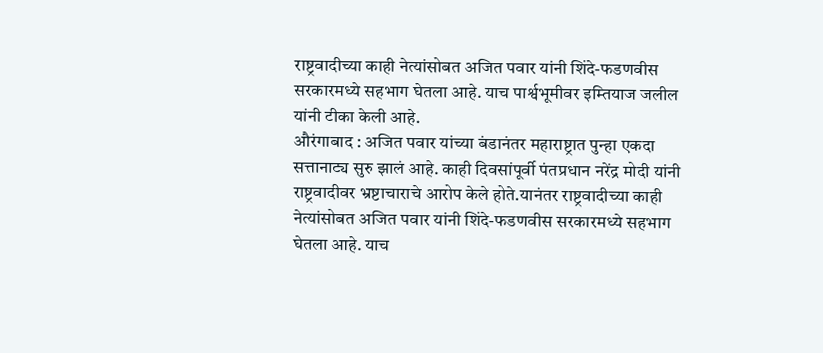राष्ट्रवादीच्या काही नेत्यांसोबत अजित पवार यांनी शिंदे-फडणवीस सरकारमध्ये सहभाग घेतला आहे. याच पार्श्वभूमीवर इम्तियाज जलील यांनी टीका केली आहे.
औरंगाबाद : अजित पवार यांच्या बंडानंतर महाराष्ट्रात पुन्हा एकदा सत्तानाट्य सुरु झालं आहे. काही दिवसांपूर्वी पंतप्रधान नरेंद्र मोदी यांनी राष्ट्रवादीवर भ्रष्टाचाराचे आरोप केले होते.यानंतर राष्ट्रवादीच्या काही नेत्यांसोबत अजित पवार यांनी शिंदे-फडणवीस सरकारमध्ये सहभाग घेतला आहे. याच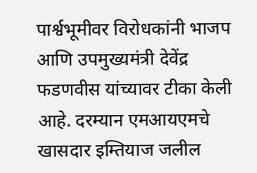पार्श्वभूमीवर विरोधकांनी भाजप आणि उपमुख्यमंत्री देवेंद्र फडणवीस यांच्यावर टीका केली आहे. दरम्यान एमआयएमचे खासदार इम्तियाज जलील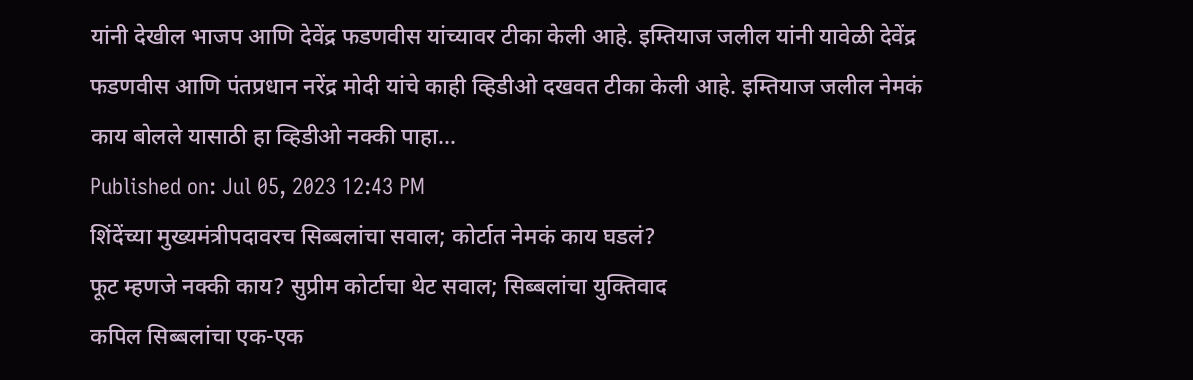यांनी देखील भाजप आणि देवेंद्र फडणवीस यांच्यावर टीका केली आहे. इम्तियाज जलील यांनी यावेळी देवेंद्र फडणवीस आणि पंतप्रधान नरेंद्र मोदी यांचे काही व्हिडीओ दखवत टीका केली आहे. इम्तियाज जलील नेमकं काय बोलले यासाठी हा व्हिडीओ नक्की पाहा…
Published on: Jul 05, 2023 12:43 PM
शिंदेंच्या मुख्यमंत्रीपदावरच सिब्बलांचा सवाल; कोर्टात नेमकं काय घडलं?
फूट म्हणजे नक्की काय? सुप्रीम कोर्टाचा थेट सवाल; सिब्बलांचा युक्तिवाद
कपिल सिब्बलांचा एक-एक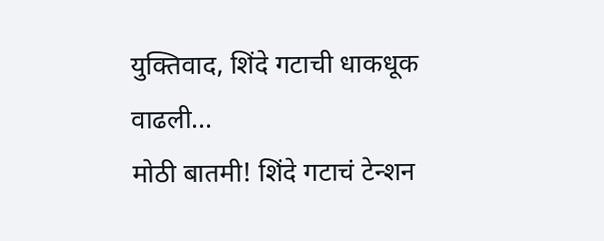युक्तिवाद, शिंदे गटाची धाकधूक वाढली...
मोठी बातमी! शिंदे गटाचं टेन्शन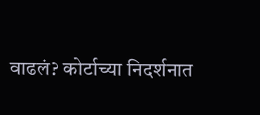वाढलं? कोर्टाच्या निदर्शनात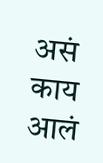असं काय आलं